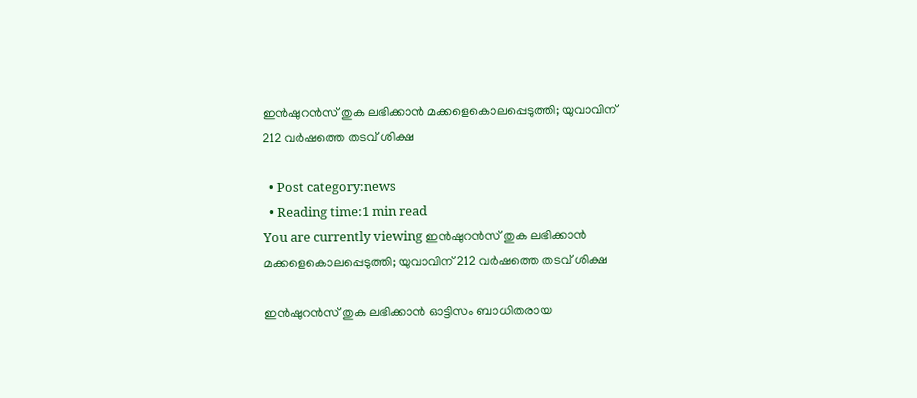ഇന്‍ഷുറന്‍സ് തുക ലഭിക്കാന്‍ മക്കളെകൊലപ്പെടുത്തി; യുവാവിന് 212 വര്‍ഷത്തെ തടവ് ശിക്ഷ

  • Post category:news
  • Reading time:1 min read
You are currently viewing ഇന്‍ഷുറന്‍സ് തുക ലഭിക്കാന്‍ മക്കളെകൊലപ്പെടുത്തി; യുവാവിന് 212 വര്‍ഷത്തെ തടവ് ശിക്ഷ

ഇന്‍ഷുറന്‍സ് തുക ലഭിക്കാന്‍ ഓട്ടിസം ബാധിതരായ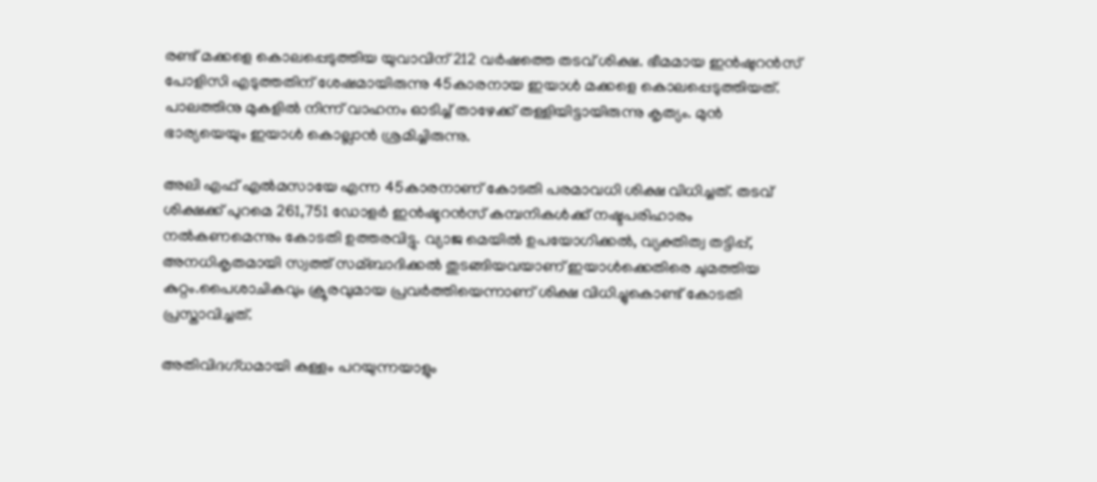രണ്ട് മക്കളെ കൊലപ്പെടുത്തിയ യുവാവിന് 212 വര്‍ഷത്തെ തടവ് ശിക്ഷ. ഭീമമായ ഇന്‍ഷുറന്‍സ് പോളിസി എടുത്തതിന് ശേഷമായിരുന്നു 45കാരനായ ഇയാള്‍ മക്കളെ കൊലപ്പെടുത്തിയത്. പാലത്തിനു മുകളില്‍ നിന്ന് വാഹനം ഓടിച്ച്‌ താഴേക്ക് തള്ളിയിട്ടായിരുന്നു കൃത്യം. മുന്‍ ഭാര്യയെയും ഇയാള്‍ കൊല്ലാന്‍ ശ്രമിച്ചിരുന്നു.

അലി എഫ് എല്‍മസായേ എന്ന 45കാരനാണ് കോടതി പരമാവധി ശിക്ഷ വിധിച്ചത്. തടവ് ശിക്ഷക്ക് പുറമെ 261,751 ഡോളര്‍ ഇന്‍ഷൂറന്‍സ് കമ്പനികള്‍ക്ക് നഷ്ടപരിഹാരം നല്‍കണമെന്നും കോടതി ഉത്തരവിട്ടു. വ്യാജ മെയില്‍ ഉപയോഗിക്കല്‍, വ്യക്തിത്വ തട്ടിപ്പ്, അനധികൃതമായി സ്വത്ത് സമ്ബാദിക്കല്‍ തുടങ്ങിയവയാണ് ഇയാള്‍ക്കെതിരെ ചുമത്തിയ കുറ്റം.പൈശാചികവും ക്രൂരവുമായ പ്രവര്‍ത്തിയെന്നാണ് ശിക്ഷ വിധിച്ചുകൊണ്ട് കോടതി പ്രസ്താവിച്ചത്.

അതിവിദഗ്ധമായി കള്ളം പറയുന്നയാളും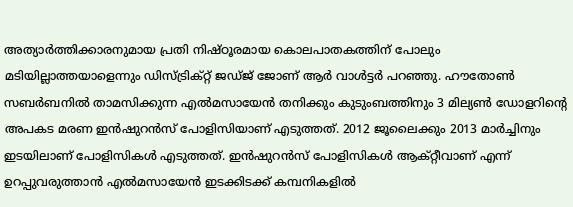അത്യാര്‍ത്തിക്കാരനുമായ പ്രതി നിഷ്ഠൂരമായ കൊലപാതകത്തിന് പോലും മടിയില്ലാത്തയാളെന്നും ഡിസ്ട്രിക്റ്റ് ജഡ്ജ് ജോണ് ആര്‍ വാള്‍ട്ടര്‍ പറഞ്ഞു. ഹൗതോണ്‍ സബര്‍ബനില്‍ താമസിക്കുന്ന എല്‍മസായേന്‍ തനിക്കും കുടുംബത്തിനും 3 മില്യണ്‍ ഡോളറിന്‍റെ അപകട മരണ ഇന്‍ഷുറന്‍സ് പോളിസിയാണ് എടുത്തത്. 2012 ജൂലൈക്കും 2013 മാര്‍ച്ചിനും ഇടയിലാണ് പോളിസികള്‍ എടുത്തത്. ഇന്‍ഷുറന്‍സ് പോളിസികള്‍ ആക്റ്റീവാണ് എന്ന് ഉറപ്പുവരുത്താന്‍ എല്‍മസായേന്‍ ഇടക്കിടക്ക് കമ്പനികളില്‍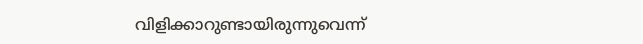വിളിക്കാറുണ്ടായിരുന്നുവെന്ന്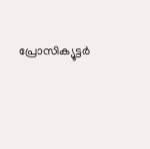പ്രോസിക്യൂട്ടര്‍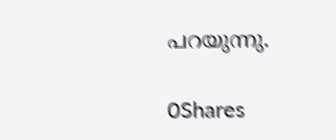പറയുന്നു.

0Shares